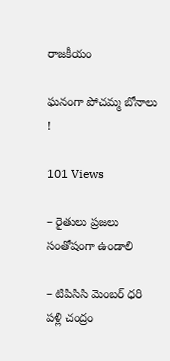రాజకీయం

ఘనంగా పోచమ్మ బోనాలు !

101 Views

– రైతులు ప్రజలు సంతోషంగా ఉండాలి

– టిపిసిసి మెంబర్ ధరి పళ్లి చంద్రం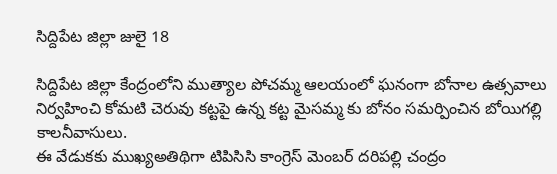సిద్దిపేట జిల్లా జులై 18

సిద్దిపేట జిల్లా కేంద్రంలోని ముత్యాల పోచమ్మ ఆలయంలో ఘనంగా బోనాల ఉత్సవాలు నిర్వహించి కోమటి చెరువు కట్టపై ఉన్న కట్ట మైసమ్మ కు బోనం సమర్పించిన బోయిగల్లి కాలనీవాసులు.
ఈ వేడుకకు ముఖ్యఅతిథిగా టిపిసిసి కాంగ్రెస్ మెంబర్ దరిపల్లి చంద్రం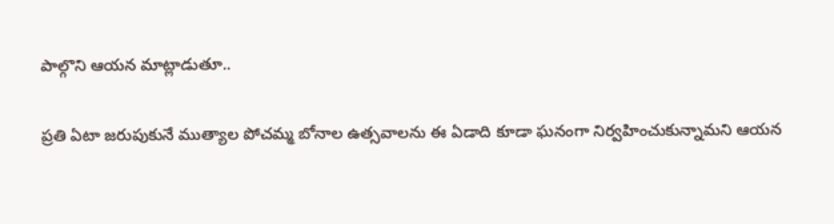పాల్గొని ఆయన మాట్లాడుతూ..

ప్రతి ఏటా జరుపుకునే ముత్యాల పోచమ్మ బోనాల ఉత్సవాలను ఈ ఏడాది కూడా ఘనంగా నిర్వహించుకున్నామని ఆయన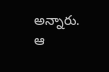అన్నారు.
ఆ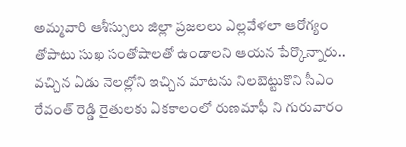అమ్మవారి ఆశీస్సులు జిల్లా ప్రజలలు ఎల్లవేళలా ఆరోగ్యం తోపాటు సుఖ సంతోషాలతో ఉండాలని ఆయన పేర్కొన్నారు.. వచ్చిన ఏడు నెలల్లోని ఇచ్చిన మాటను నిలబెట్టుకొని సీఎం రేవంత్ రెడ్డి రైతులకు ఏకకాలంలో రుణమాఫీ ని గురువారం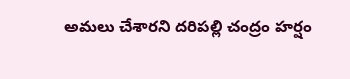అమలు చేశారని దరిపల్లి చంద్రం హర్షం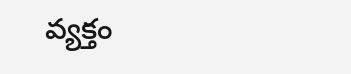వ్యక్తం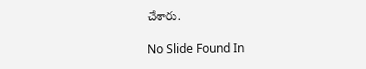చేశారు.

No Slide Found In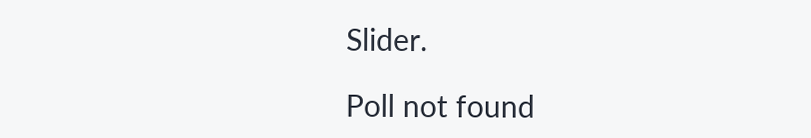Slider.

Poll not found